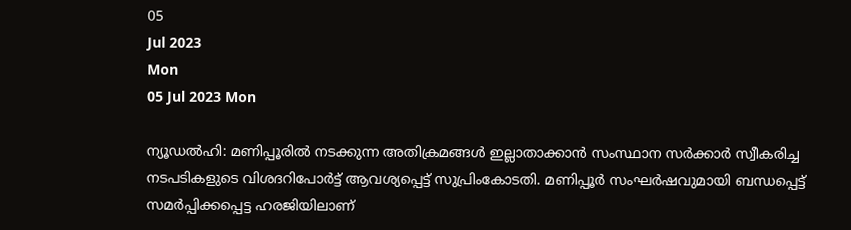05
Jul 2023
Mon
05 Jul 2023 Mon

ന്യൂഡല്‍ഹി: മണിപ്പൂരില്‍ നടക്കുന്ന അതിക്രമങ്ങള്‍ ഇല്ലാതാക്കാന്‍ സംസ്ഥാന സര്‍ക്കാര്‍ സ്വീകരിച്ച നടപടികളുടെ വിശദറിപോര്‍ട്ട് ആവശ്യപ്പെട്ട് സുപ്രിംകോടതി. മണിപ്പൂര്‍ സംഘര്‍ഷവുമായി ബന്ധപ്പെട്ട് സമര്‍പ്പിക്കപ്പെട്ട ഹരജിയിലാണ്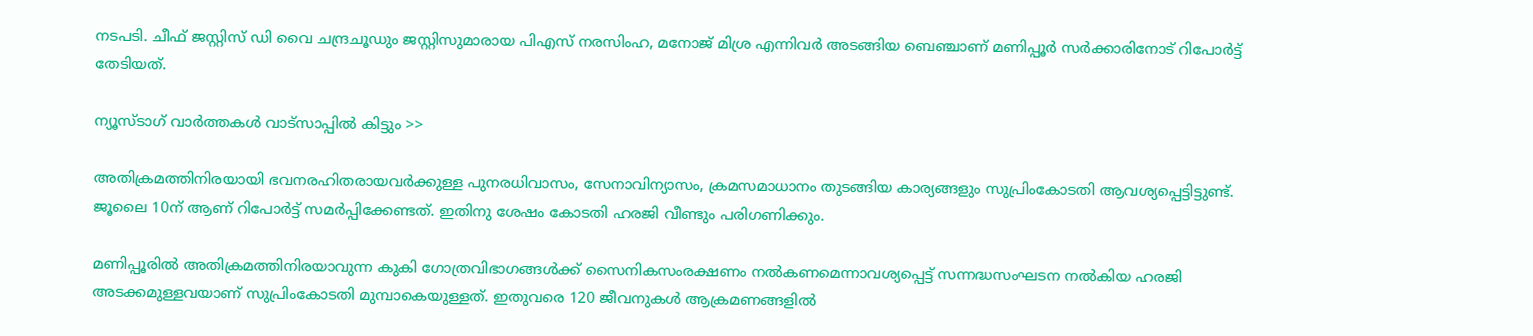നടപടി. ചീഫ് ജസ്റ്റിസ് ഡി വൈ ചന്ദ്രചൂഡും ജസ്റ്റിസുമാരായ പിഎസ് നരസിംഹ, മനോജ് മിശ്ര എന്നിവര്‍ അടങ്ങിയ ബെഞ്ചാണ് മണിപ്പൂര്‍ സര്‍ക്കാരിനോട് റിപോര്‍ട്ട് തേടിയത്.

ന്യൂസ്ടാഗ് വാര്‍ത്തകള്‍ വാട്‌സാപ്പില്‍ കിട്ടും >>

അതിക്രമത്തിനിരയായി ഭവനരഹിതരായവര്‍ക്കുള്ള പുനരധിവാസം, സേനാവിന്യാസം, ക്രമസമാധാനം തുടങ്ങിയ കാര്യങ്ങളും സുപ്രിംകോടതി ആവശ്യപ്പെട്ടിട്ടുണ്ട്. ജൂലൈ 10ന് ആണ് റിപോര്‍ട്ട് സമര്‍പ്പിക്കേണ്ടത്. ഇതിനു ശേഷം കോടതി ഹരജി വീണ്ടും പരിഗണിക്കും.

മണിപ്പൂരില്‍ അതിക്രമത്തിനിരയാവുന്ന കുകി ഗോത്രവിഭാഗങ്ങള്‍ക്ക് സൈനികസംരക്ഷണം നല്‍കണമെന്നാവശ്യപ്പെട്ട് സന്നദ്ധസംഘടന നല്‍കിയ ഹരജി അടക്കമുള്ളവയാണ് സുപ്രിംകോടതി മുമ്പാകെയുള്ളത്. ഇതുവരെ 120 ജീവനുകള്‍ ആക്രമണങ്ങളില്‍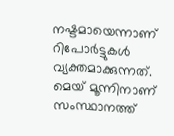നഷ്ടമായെന്നാണ് റിപോര്‍ട്ടുകള്‍ വ്യക്തമാക്കുന്നത്. മെയ് മൂന്നിനാണ് സംസ്ഥാനത്ത്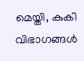മെയ്തി, കുകി വിഭാഗങ്ങള്‍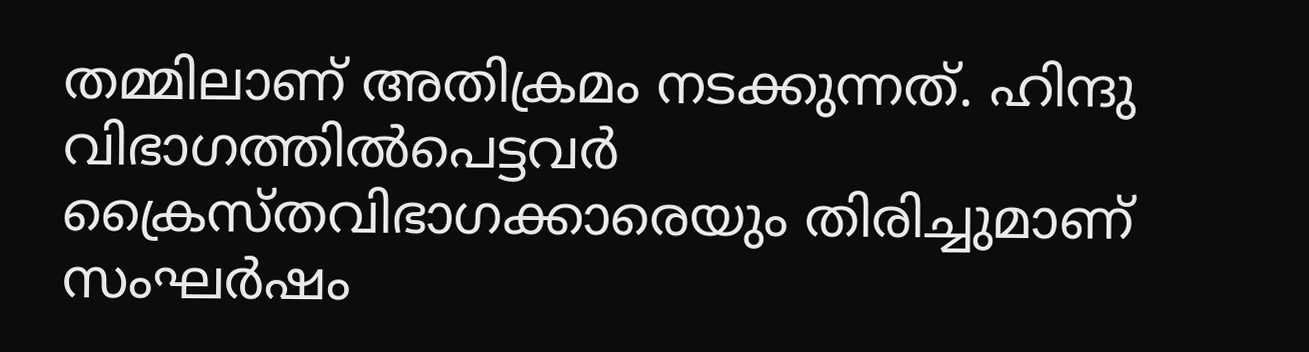തമ്മിലാണ് അതിക്രമം നടക്കുന്നത്. ഹിന്ദു വിഭാഗത്തില്‍പെട്ടവര്‍ ക്രൈസ്തവിഭാഗക്കാരെയും തിരിച്ചുമാണ് സംഘര്‍ഷം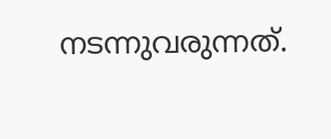നടന്നുവരുന്നത്.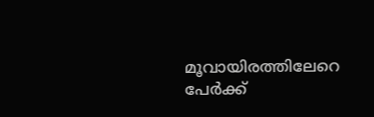മൂവായിരത്തിലേറെ പേര്‍ക്ക്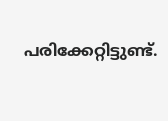പരിക്കേറ്റിട്ടുണ്ട്.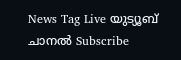News Tag Live യുട്യൂബ് ചാനല്‍ Subscribe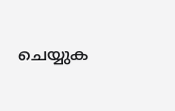ചെയ്യുക